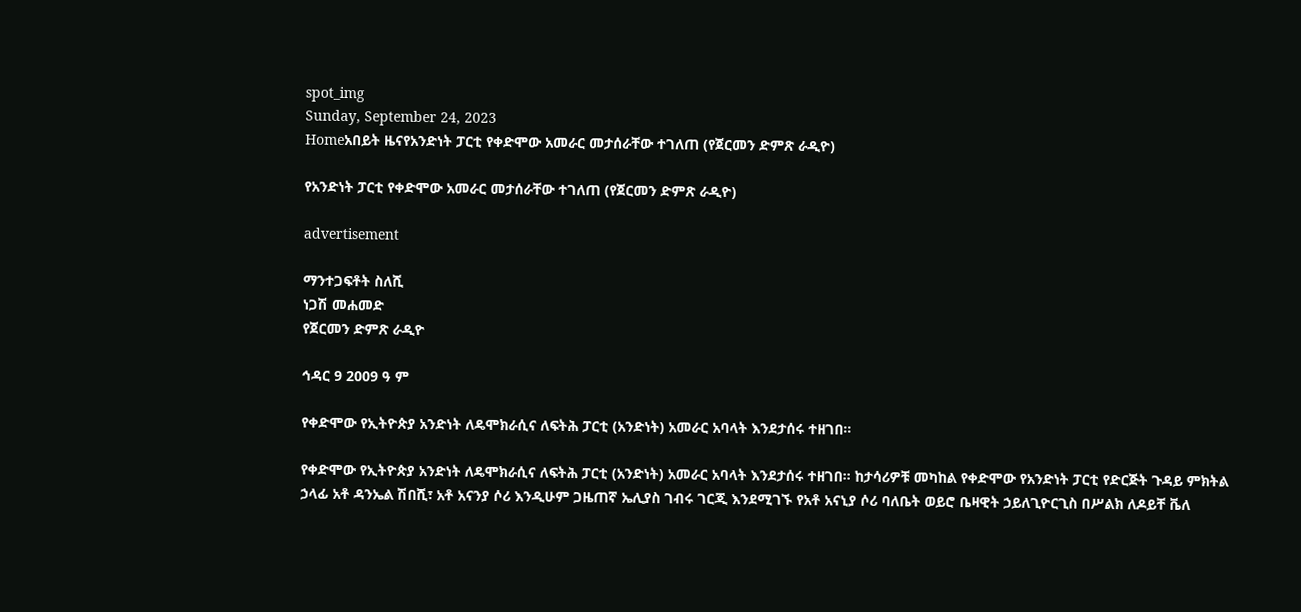spot_img
Sunday, September 24, 2023
Homeአበይት ዜናየአንድነት ፓርቲ የቀድሞው አመራር መታሰራቸው ተገለጠ (የጀርመን ድምጽ ራዲዮ)

የአንድነት ፓርቲ የቀድሞው አመራር መታሰራቸው ተገለጠ (የጀርመን ድምጽ ራዲዮ)

advertisement

ማንተጋፍቶት ስለሺ
ነጋሽ መሐመድ
የጀርመን ድምጽ ራዲዮ

ኅዳር 9 2009 ዓ ም

የቀድሞው የኢትዮጵያ አንድነት ለዴሞክራሲና ለፍትሕ ፓርቲ (አንድነት) አመራር አባላት እንደታሰሩ ተዘገበ።

የቀድሞው የኢትዮጵያ አንድነት ለዴሞክራሲና ለፍትሕ ፓርቲ (አንድነት) አመራር አባላት እንደታሰሩ ተዘገበ። ከታሳሪዎቹ መካከል የቀድሞው የአንድነት ፓርቲ የድርጅት ጉዳይ ምክትል ኃላፊ አቶ ዳንኤል ሽበሺ፣ አቶ አናንያ ሶሪ እንዲሁም ጋዜጠኛ ኤሊያስ ገብሩ ገርጂ እንደሚገኙ የአቶ አናኒያ ሶሪ ባለቤት ወይሮ ቤዛዊት ኃይለጊዮርጊስ በሥልክ ለዶይቸ ቬለ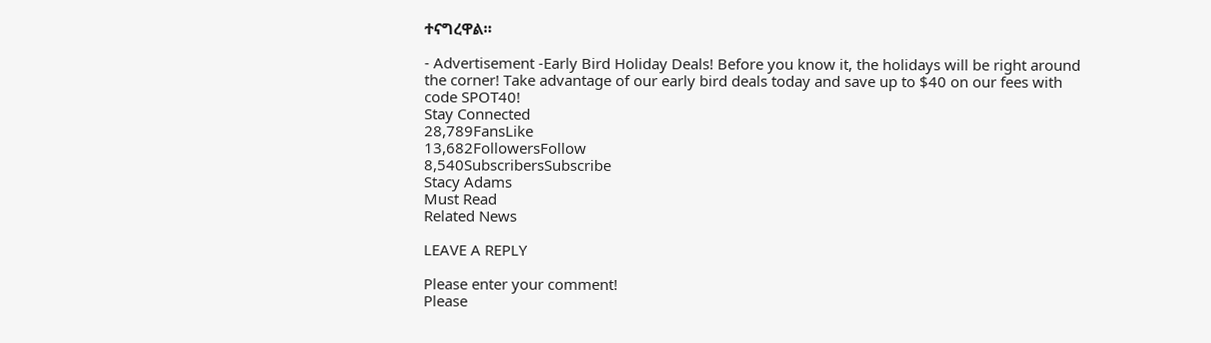ተናግረዋል።

- Advertisement -Early Bird Holiday Deals! Before you know it, the holidays will be right around the corner! Take advantage of our early bird deals today and save up to $40 on our fees with code SPOT40!
Stay Connected
28,789FansLike
13,682FollowersFollow
8,540SubscribersSubscribe
Stacy Adams
Must Read
Related News

LEAVE A REPLY

Please enter your comment!
Please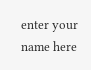enter your name here